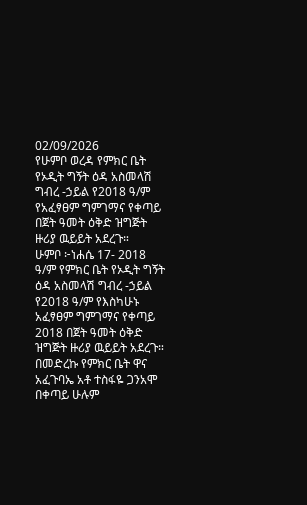02/09/2026
የሁምቦ ወረዳ የምክር ቤት የኦዲት ግኝት ዕዳ አስመላሽ ግብረ -ኃይል የ2018 ዓ/ም የአፈፃፀም ግምገማና የቀጣይ በጀት ዓመት ዕቅድ ዝግጅት ዙሪያ ዉይይት አደረጉ።
ሁምቦ ፦ነሐሴ 17- 2018 ዓ/ም የምክር ቤት የኦዲት ግኝት ዕዳ አስመላሽ ግብረ -ኃይል የ2018 ዓ/ም የእስካሁኑ
አፈፃፀም ግምገማና የቀጣይ 2018 በጀት ዓመት ዕቅድ ዝግጅት ዙሪያ ዉይይት አደረጉ።
በመድረኩ የምክር ቤት ዋና አፈጉባኤ አቶ ተስፋዬ ጋንአሞ በቀጣይ ሁሉም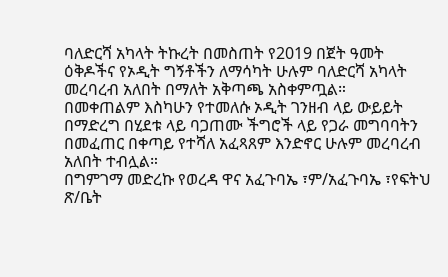ባለድርሻ አካላት ትኩረት በመስጠት የ2019 በጀት ዓመት ዕቅዶችና የኦዲት ግኝቶችን ለማሳካት ሁሉም ባለድርሻ አካላት መረባረብ አለበት በማለት አቅጣጫ አስቀምጧል።
በመቀጠልም እስካሁን የተመለሱ ኦዲት ገንዘብ ላይ ውይይት በማድረግ በሂደቱ ላይ ባጋጠሙ ችግሮች ላይ የጋራ መግባባትን በመፈጠር በቀጣይ የተሻለ አፈጻጸም እንድኖር ሁሉም መረባረብ አለበት ተብሏል።
በግምገማ መድረኩ የወረዳ ዋና አፈጉባኤ ፣ም/አፈጉባኤ ፣የፍትህ ጽ/ቤት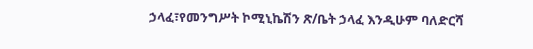ኃላፈ፣የመንግሥት ኮሚኒኬሽን ጽ/ቤት ኃላፈ እንዲሁም ባለድርሻ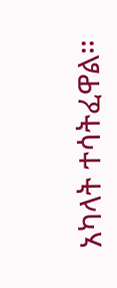አካላት ተሳትፈዋል።